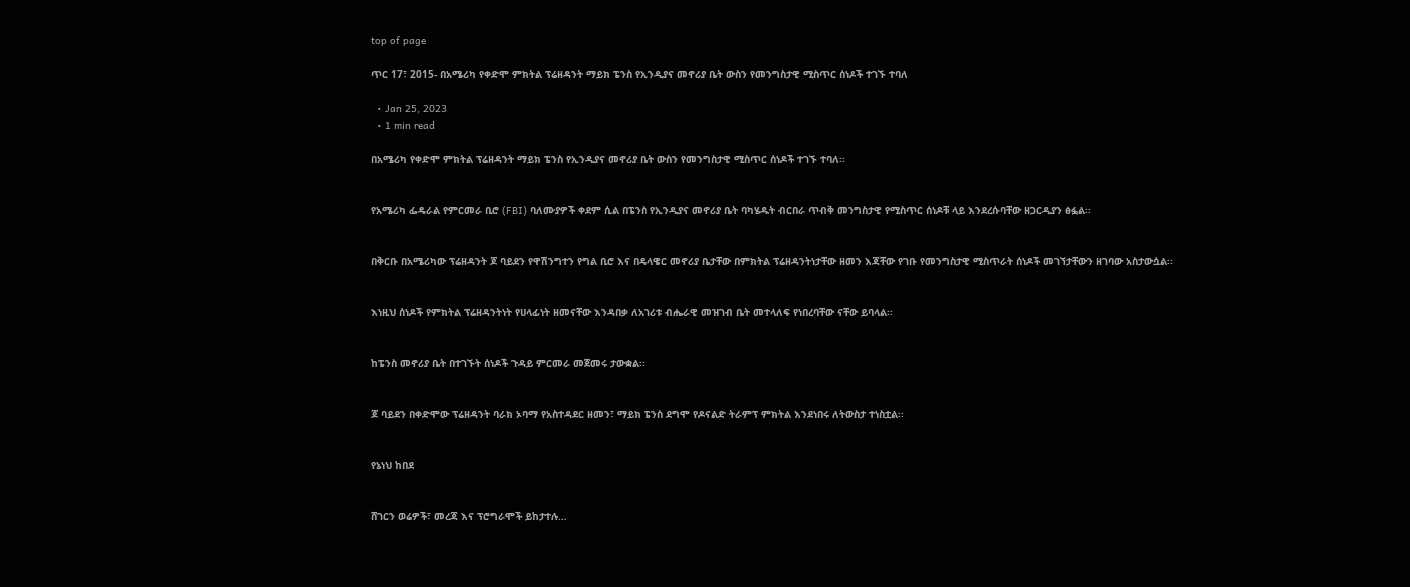top of page

ጥር 17፣ 2015- በአሜሪካ የቀድሞ ምክትል ፕሬዘዳንት ማይክ ፔንስ የኢንዲያና መኖሪያ ቤት ውስን የመንግስታዊ ሚስጥር ሰነዶች ተገኙ ተባለ

  • Jan 25, 2023
  • 1 min read

በአሜሪካ የቀድሞ ምክትል ፕሬዘዳንት ማይክ ፔንስ የኢንዲያና መኖሪያ ቤት ውስን የመንግስታዊ ሚስጥር ሰነዶች ተገኙ ተባለ፡፡


የአሜሪካ ፌዴራል የምርመራ ቢሮ (FBI) ባለሙያዎች ቀደም ሲል በፔንስ የኢንዲያና መኖሪያ ቤት ባካሄዱት ብርበራ ጥብቅ መንግስታዊ የሚስጥር ሰነዶቹ ላይ እንደረሱባቸው ዘጋርዲያን ፅፏል፡፡


በቅርቡ በአሜሪካው ፕሬዘዳንት ጆ ባይደን የዋሽንግተን የግል ቢሮ እና በዴላዌር መኖሪያ ቤታቸው በምክትል ፕሬዘዳንትነታቸው ዘመን እጃቸው የገቡ የመንግስታዊ ሚስጥራት ሰነዶች መገኘታቸውን ዘገባው አስታውሷል፡፡


እነዚህ ሰነዶች የምክትል ፕሬዘዳንትነት የሀላፊነት ዘመናቸው እንዳበቃ ለአገሪቱ ብሔራዊ መዝገብ ቤት መተላለፍ የነበረባቸው ናቸው ይባላል፡፡


ከፔንስ መኖሪያ ቤት በተገኙት ሰነዶች ጉዳይ ምርመራ መጀመሩ ታውቋል፡፡


ጆ ባይደን በቀድሞው ፕሬዘዳንት ባራክ ኦባማ የአስተዳደር ዘመን፣ ማይክ ፔንስ ደግሞ የዶናልድ ትራምፕ ምክትል እንደነበሩ ለትውስታ ተነስቷል፡፡


የኔነህ ከበደ


ሸገርን ወሬዎች፣ መረጃ እና ፕሮግራሞች ይከታተሉ…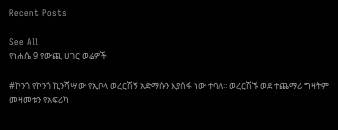Recent Posts

See All
የነሐሴ 9 የውጪ ሀገር ወሬዎች

#ኮንጎ የኮንጎ ኪንሻሣው የኢቦላ ወረርሽኝ አድማሱን እያሰፋ ነው ተባለ፡፡ ወረርሽኙ ወደ ተጨማሪ ግዛትም መዛመቱን የአፍሪካ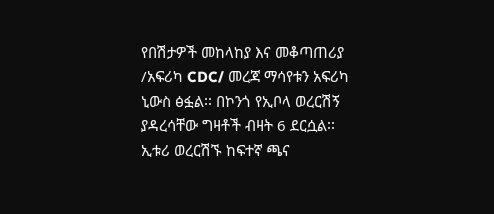የበሽታዎች መከላከያ እና መቆጣጠሪያ /አፍሪካ CDC/ መረጃ ማሳየቱን አፍሪካ ኒውስ ፅፏል፡፡ በኮንጎ የኢቦላ ወረርሽኝ ያዳረሳቸው ግዛቶች ብዛት 6 ደርሷል፡፡ ኢቱሪ ወረርሽኙ ከፍተኛ ጫና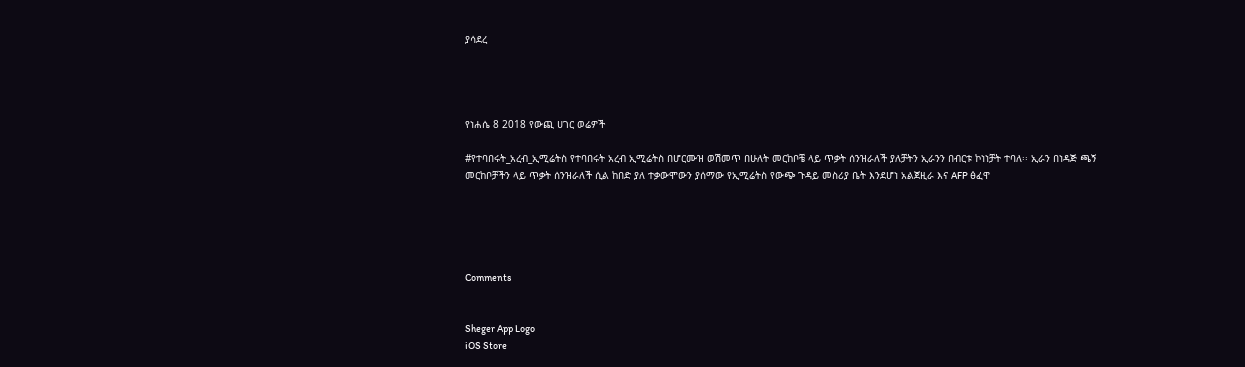ያሳደረ




የነሐሴ 8 2018 የውጪ ሀገር ወሬዎች

#የተባበሩት_አረብ_ኢሚሬትስ የተባበሩት አረብ ኢሚሬትስ በሆርሙዝ ወሽመጥ በሁለት መርከቦቼ ላይ ጥቃት ሰንዝራለች ያለቻትን ኢራንን በብርቱ ኮነነቻት ተባለ፡፡ ኢራን በነዳጅ ጫኝ መርከቦቻችን ላይ ጥቃት ሰንዝራለች ሲል ከበድ ያለ ተቃውሞውን ያሰማው የኢሚሬትስ የውጭ ጉዳይ መስሪያ ቤት እንደሆነ አልጀዚራ እና AFP ፅፈዋ





Comments


Sheger App Logo
iOS Store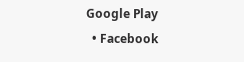Google Play
  • Facebook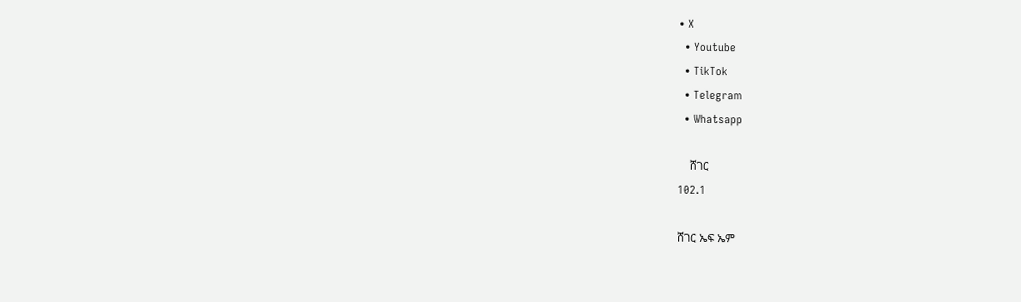• X
  • Youtube
  • TikTok
  • Telegram
  • Whatsapp

    ሸገር
102.1

ሸገር ኤፍ ኤም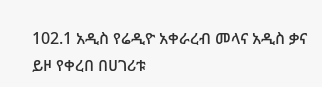102.1 አዲስ የሬዲዮ አቀራረብ መላና አዲስ ቃና ይዞ የቀረበ በሀገሪቱ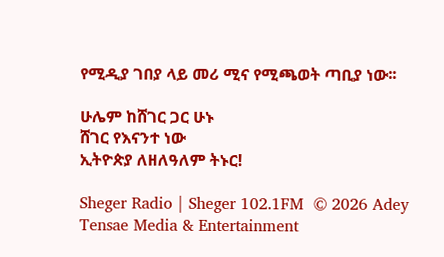የሚዲያ ገበያ ላይ መሪ ሚና የሚጫወት ጣቢያ ነው፡፡

ሁሌም ከሸገር ጋር ሁኑ
ሸገር የእናንተ ነው
ኢትዮጵያ ለዘለዓለም ትኑር!

Sheger Radio | Sheger 102.1FM  © 2026 Adey Tensae Media & Entertainment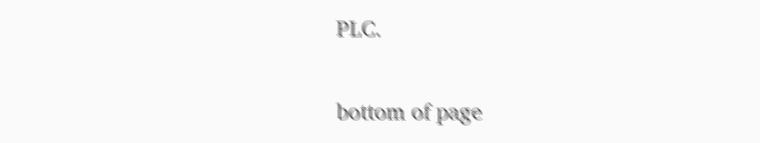PLC.

bottom of page